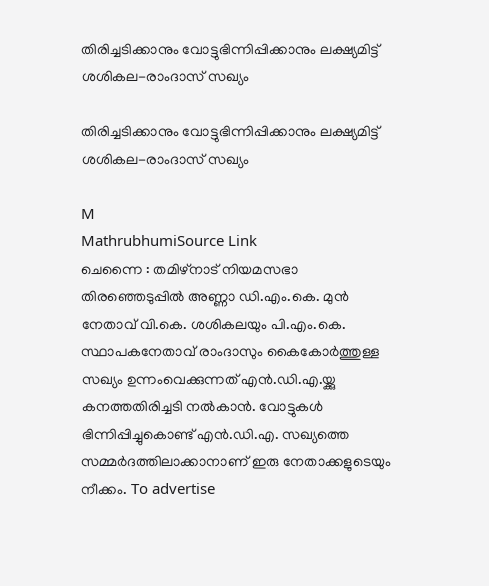തിരിച്ചടിക്കാനും വോട്ടുഭിന്നിപ്പിക്കാനും ലക്ഷ്യമിട്ട് ശശികല-രാംദാസ് സഖ്യം

തിരിച്ചടിക്കാനും വോട്ടുഭിന്നിപ്പിക്കാനും ലക്ഷ്യമിട്ട് ശശികല-രാംദാസ് സഖ്യം

M
MathrubhumiSource Link
ചെന്നൈ : തമിഴ്‌നാട് നിയമസഭാ തിരഞ്ഞെടുപ്പിൽ അണ്ണാ ഡി.എം.കെ. മുൻ നേതാവ് വി.കെ. ശശികലയും പി.എം.കെ. സ്ഥാപകനേതാവ് രാംദാസും കൈകോർത്തുള്ള സഖ്യം ഉന്നംവെക്കുന്നത്‌ എൻ.ഡി.എ.യ്ക്കു കനത്തതിരിച്ചടി നൽകാൻ. വോട്ടുകൾ ഭിന്നിപ്പിച്ചുകൊണ്ട് എൻ.ഡി.എ. സഖ്യത്തെ സമ്മർദത്തിലാക്കാനാണ് ഇരു നേതാക്കളുടെയും നീക്കം. To advertise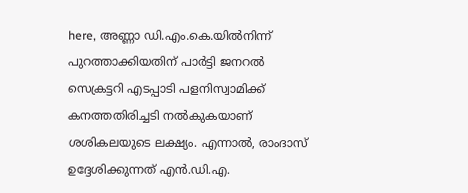here, അണ്ണാ ഡി.എം.കെ.യിൽനിന്ന് പുറത്താക്കിയതിന് പാർട്ടി ജനറൽ സെക്രട്ടറി എടപ്പാടി പളനിസ്വാമിക്ക് കനത്തതിരിച്ചടി നൽകുകയാണ് ശശികലയുടെ ലക്ഷ്യം. എന്നാൽ, രാംദാസ് ഉദ്ദേശിക്കുന്നത് എൻ.ഡി.എ.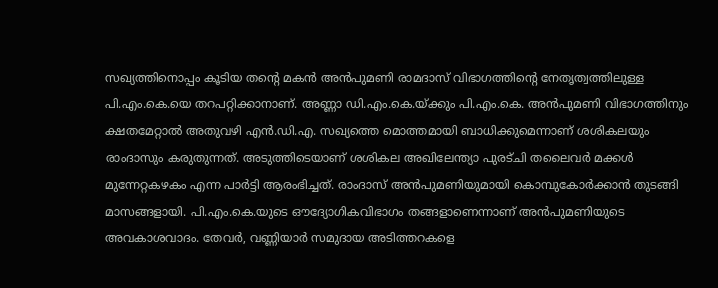സഖ്യത്തിനൊപ്പം കൂടിയ തന്റെ മകൻ അൻപുമണി രാമദാസ് വിഭാഗത്തിന്റെ നേതൃത്വത്തിലുള്ള പി.എം.കെ.യെ തറപറ്റിക്കാനാണ്. അണ്ണാ ഡി.എം.കെ.യ്ക്കും പി.എം.കെ. അൻപുമണി വിഭാഗത്തിനും ക്ഷതമേറ്റാൽ അതുവഴി എൻ.ഡി.എ. സഖ്യത്തെ മൊത്തമായി ബാധിക്കുമെന്നാണ് ശശികലയും രാംദാസും കരുതുന്നത്. അടുത്തിടെയാണ് ശശികല അഖിലേന്ത്യാ പുരട്ചി തലൈവർ മക്കൾ മുന്നേറ്റകഴകം എന്ന പാർട്ടി ആരംഭിച്ചത്. രാംദാസ് അൻപുമണിയുമായി കൊമ്പുകോർക്കാൻ തുടങ്ങി മാസങ്ങളായി. പി.എം.കെ.യുടെ ഔദ്യോഗികവിഭാഗം തങ്ങളാണെന്നാണ് അൻപുമണിയുടെ അവകാശവാദം. തേവർ, വണ്ണിയാർ സമുദായ അടിത്തറകളെ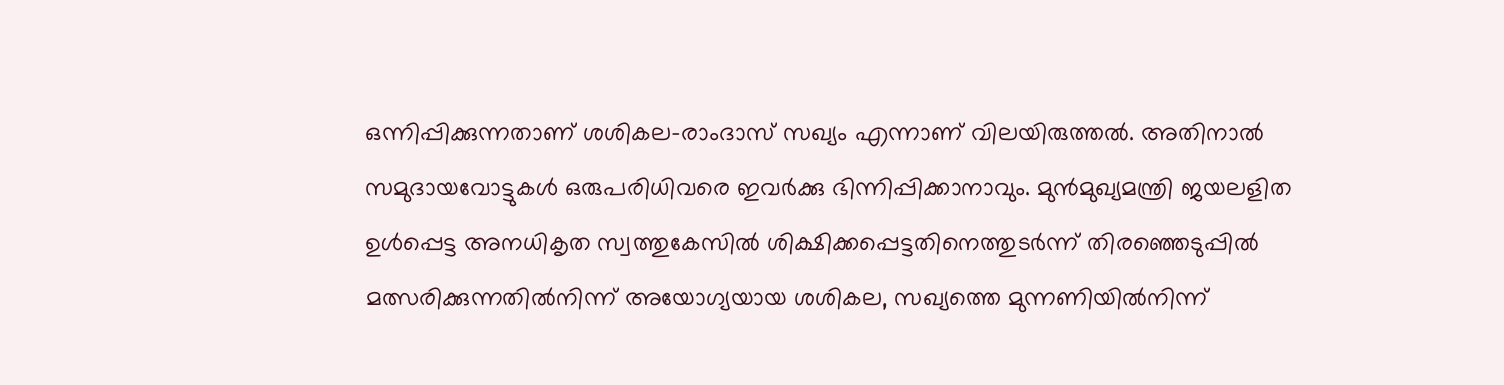ഒന്നിപ്പിക്കുന്നതാണ് ശശികല-രാംദാസ് സഖ്യം എന്നാണ് വിലയിരുത്തൽ. അതിനാൽ സമുദായവോട്ടുകൾ ഒരുപരിധിവരെ ഇവർക്കു ഭിന്നിപ്പിക്കാനാവും. മുൻമുഖ്യമന്ത്രി ജയലളിത ഉൾപ്പെട്ട അനധികൃത സ്വത്തുകേസിൽ ശിക്ഷിക്കപ്പെട്ടതിനെത്തുടർന്ന് തിരഞ്ഞെടുപ്പിൽ മത്സരിക്കുന്നതിൽനിന്ന് അയോഗ്യയായ ശശികല, സഖ്യത്തെ മുന്നണിയിൽനിന്ന്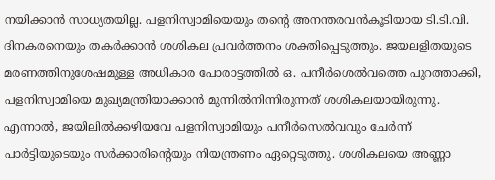നയിക്കാൻ സാധ്യതയില്ല. പളനിസ്വാമിയെയും തന്റെ അനന്തരവൻകൂടിയായ ടി.ടി.വി. ദിനകരനെയും തകർക്കാൻ ശശികല പ്രവർത്തനം ശക്തിപ്പെടുത്തും. ജയലളിതയുടെ മരണത്തിനുശേഷമുള്ള അധികാര പോരാട്ടത്തിൽ ഒ. പനീർശെൽവത്തെ പുറത്താക്കി, പളനിസ്വാമിയെ മുഖ്യമന്ത്രിയാക്കാൻ മുന്നിൽനിന്നിരുന്നത് ശശികലയായിരുന്നു. എന്നാൽ, ജയിലിൽക്കഴിയവേ പളനിസ്വാമിയും പനീർസെൽവവും ചേർന്ന് പാർട്ടിയുടെയും സർക്കാരിന്റെയും നിയന്ത്രണം ഏറ്റെടുത്തു. ശശികലയെ അണ്ണാ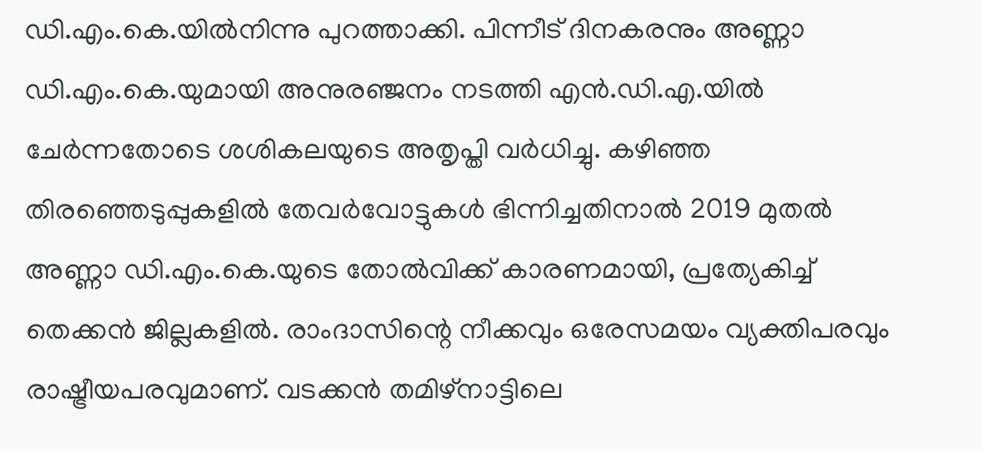ഡി.എം.കെ.യിൽനിന്നു പുറത്താക്കി. പിന്നീട് ദിനകരനും അണ്ണാ ഡി.എം.കെ.യുമായി അനുരഞ്ജനം നടത്തി എൻ.ഡി.എ.യിൽ ചേർന്നതോടെ ശശികലയുടെ അതൃപ്തി വർധിച്ചു. കഴിഞ്ഞ തിരഞ്ഞെടുപ്പുകളിൽ തേവർവോട്ടുകൾ ഭിന്നിച്ചതിനാൽ 2019 മുതൽ അണ്ണാ ഡി.എം.കെ.യുടെ തോൽവിക്ക് കാരണമായി, പ്രത്യേകിച്ച് തെക്കൻ ജില്ലകളിൽ. രാംദാസിന്റെ നീക്കവും ഒരേസമയം വ്യക്തിപരവും രാഷ്ട്രീയപരവുമാണ്. വടക്കൻ തമിഴ്നാട്ടിലെ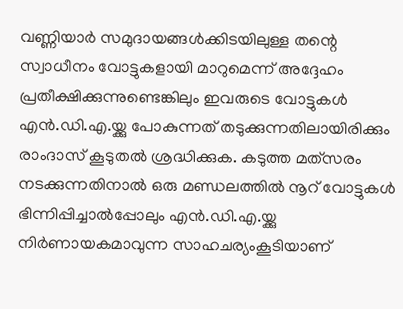വണ്ണിയാർ സമുദായങ്ങൾക്കിടയിലുള്ള തന്റെ സ്വാധീനം വോട്ടുകളായി മാറുമെന്ന് അദ്ദേഹം പ്രതീക്ഷിക്കുന്നുണ്ടെങ്കിലും ഇവരുടെ വോട്ടുകൾ എൻ.ഡി.എ.യ്ക്കു പോകുന്നത് തടുക്കുന്നതിലായിരിക്കും രാംദാസ് കൂടുതൽ ശ്രദ്ധിക്കുക. കടുത്ത മത്‌സരം നടക്കുന്നതിനാൽ ഒരു മണ്ഡലത്തിൽ നൂറ് വോട്ടുകൾ ഭിന്നിപ്പിച്ചാൽപ്പോലും എൻ.ഡി.എ.യ്ക്കു നിർണായകമാവുന്ന സാഹചര്യംകൂടിയാണ്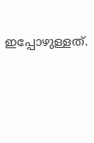ഇപ്പോഴുള്ളത്.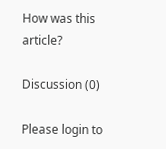How was this article?

Discussion (0)

Please login to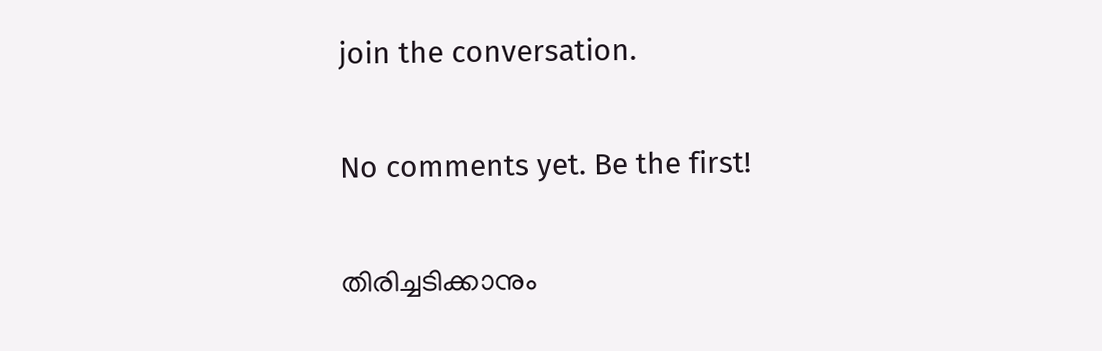join the conversation.

No comments yet. Be the first!

തിരിച്ചടിക്കാനും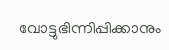വോട്ടുഭിന്നിപ്പിക്കാനും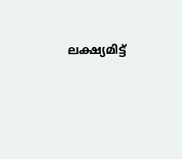ലക്ഷ്യമിട്ട്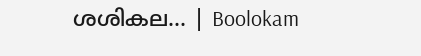ശശികല… | Boolokam